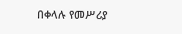በቀላሉ የመሥሪያ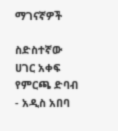ማገናኛዎች

ስድስተኛው ሀገር አቀፍ የምርጫ ድባብ - አዲስ አበባ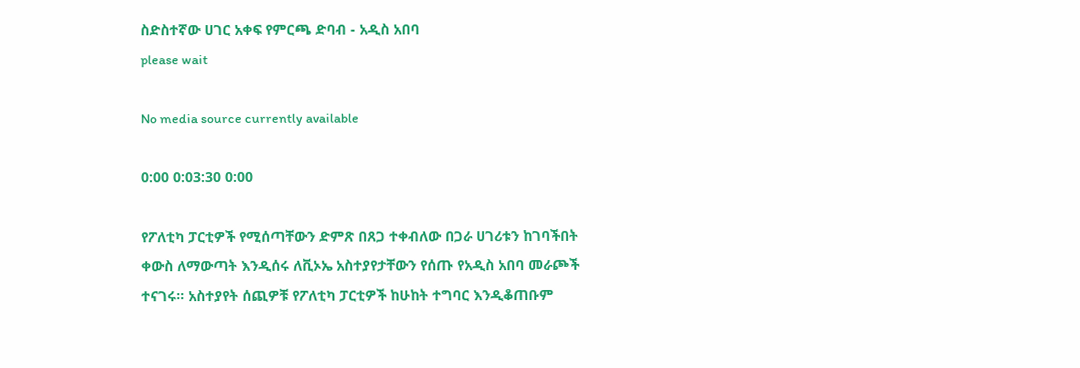ስድስተኛው ሀገር አቀፍ የምርጫ ድባብ - አዲስ አበባ
please wait

No media source currently available

0:00 0:03:30 0:00

የፖለቲካ ፓርቲዎች የሚሰጣቸውን ድምጽ በጸጋ ተቀብለው በጋራ ሀገሪቱን ከገባችበት ቀውስ ለማውጣት እንዲሰሩ ለቪኦኤ አስተያየታቸውን የሰጡ የአዲስ አበባ መራጮች ተናገሩ። አስተያየት ሰጪዎቹ የፖለቲካ ፓርቲዎች ከሁከት ተግባር እንዲቆጠቡም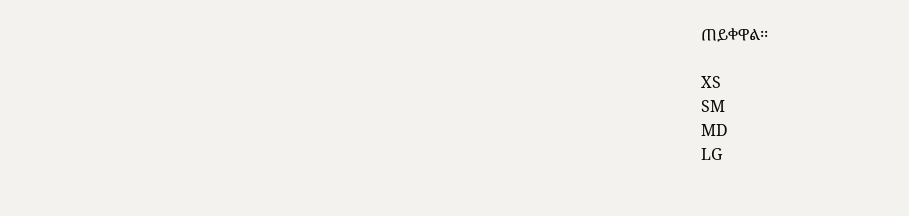ጠይቀዋል፡፡

XS
SM
MD
LG